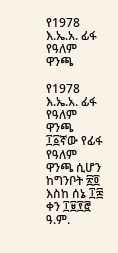የ1978 እ.ኤ.አ. ፊፋ የዓለም ዋንጫ

የ1978 እ.ኤ.አ. ፊፋ የዓለም ዋንጫ ፲፩ኛው የፊፋ የዓለም ዋንጫ ሲሆን ከግንቦት ፳፬ እስከ ሰኔ ፲፰ ቀን ፲፱፻፸ ዓ.ም.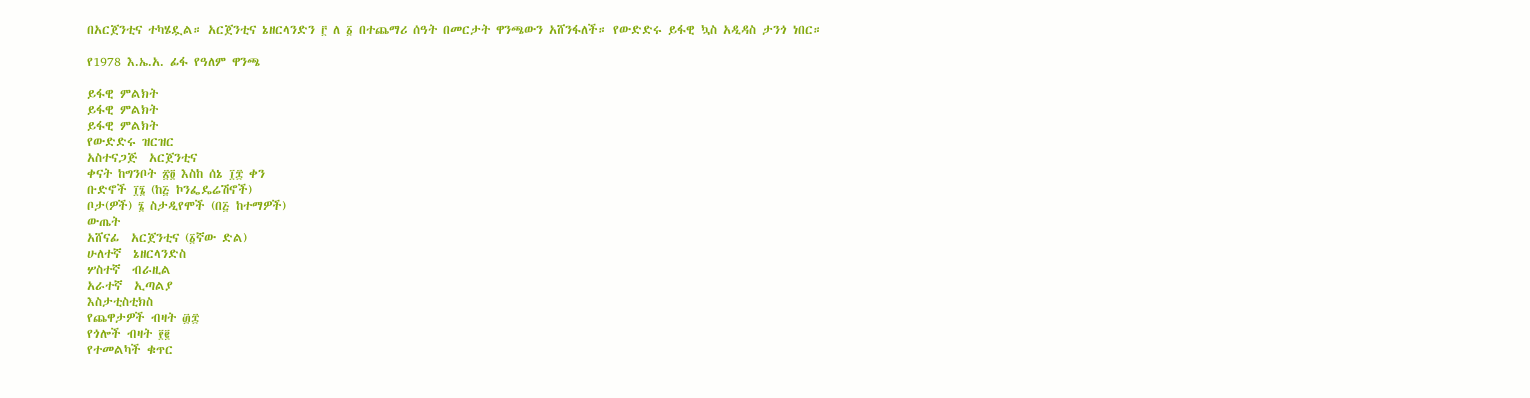በአርጀንቲና ተካሄዷል። አርጀንቲና ኔዘርላንድን ፫ ለ ፩ በተጨማሪ ሰዓት በመርታት ዋንጫውን አሸንፋለች። የውድድሩ ይፋዊ ኳስ አዲዳስ ታንጎ ነበር።

የ1978 እ.ኤ.አ. ፊፋ የዓለም ዋንጫ

ይፋዊ ምልክት
ይፋዊ ምልክት
ይፋዊ ምልክት
የውድድሩ ዝርዝር
አስተናጋጅ  አርጀንቲና
ቀናት ከግንቦት ፳፬ እስከ ሰኔ ፲፰ ቀን
ቡድኖች ፲፮ (ከ፭ ኮንፌዴሬሽኖች)
ቦታ(ዎች) ፮ ስታዲየሞች (በ፭ ከተማዎች)
ውጤት
አሸናፊ  አርጀንቲና (፩ኛው ድል)
ሁለተኛ  ኔዘርላንድስ
ሦስተኛ  ብራዚል
አራተኛ  ኢጣልያ
እስታቲስቲክስ
የጨዋታዎች ብዛት ፴፰
የጎሎች ብዛት ፻፪
የተመልካች ቁጥር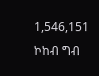1,546,151
ኮከብ ግብ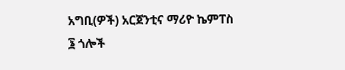አግቢ(ዎች) አርጀንቲና ማሪዮ ኬምፐስ
፮ ጎሎች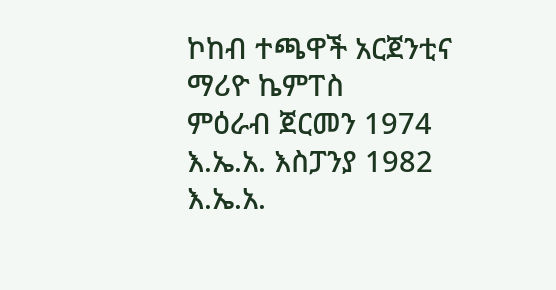ኮከብ ተጫዋች አርጀንቲና ማሪዮ ኬምፐስ
ምዕራብ ጀርመን 1974 እ.ኤ.አ. እስፓንያ 1982 እ.ኤ.አ.